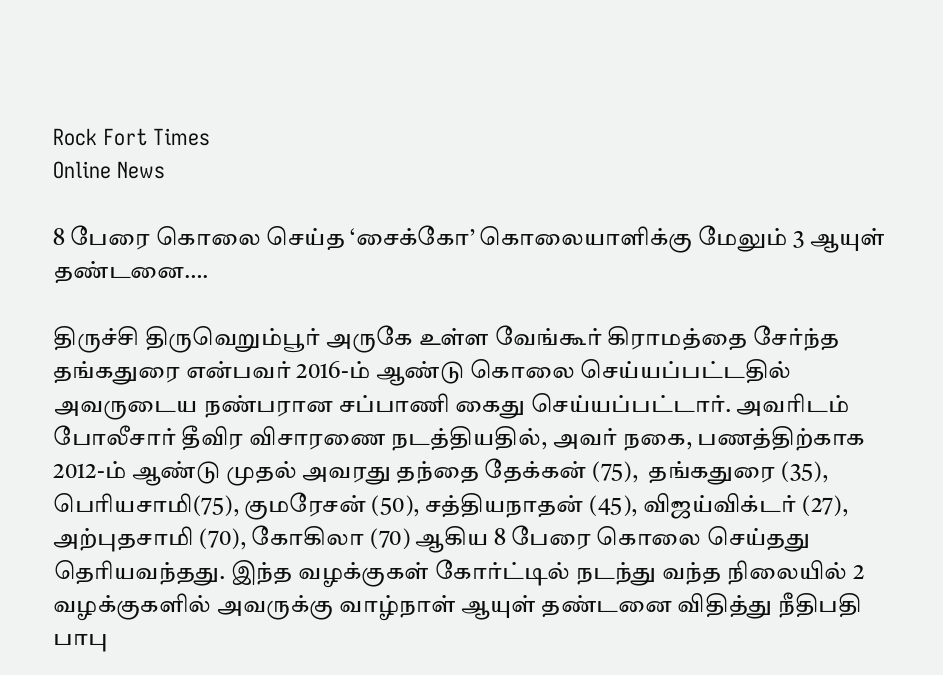Rock Fort Times
Online News

8 பேரை கொலை செய்த ‘சைக்கோ’ கொலையாளிக்கு மேலும் 3 ஆயுள் தண்டனை….

திருச்சி திருவெறும்பூர் அருகே உள்ள வேங்கூர் கிராமத்தை சேர்ந்த தங்கதுரை என்பவர் 2016-ம் ஆண்டு கொலை செய்யப்பட்டதில் அவருடைய நண்பரான சப்பாணி கைது செய்யப்பட்டார். அவரிடம் போலீசார் தீவிர விசாரணை நடத்தியதில், அவர் நகை, பணத்திற்காக 2012-ம் ஆண்டு முதல் அவரது தந்தை தேக்கன் (75),  தங்கதுரை (35), பெரியசாமி(75), குமரேசன் (50), சத்தியநாதன் (45), விஜய்விக்டர் (27), அற்புதசாமி (70), கோகிலா (70) ஆகிய 8 பேரை கொலை செய்தது தெரியவந்தது. இந்த வழக்குகள் கோர்ட்டில் நடந்து வந்த நிலையில் 2  வழக்குகளில் அவருக்கு வாழ்நாள் ஆயுள் தண்டனை விதித்து நீதிபதி பாபு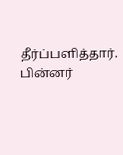தீர்ப்பளித்தார். பின்னர்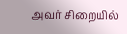அவர் சிறையில்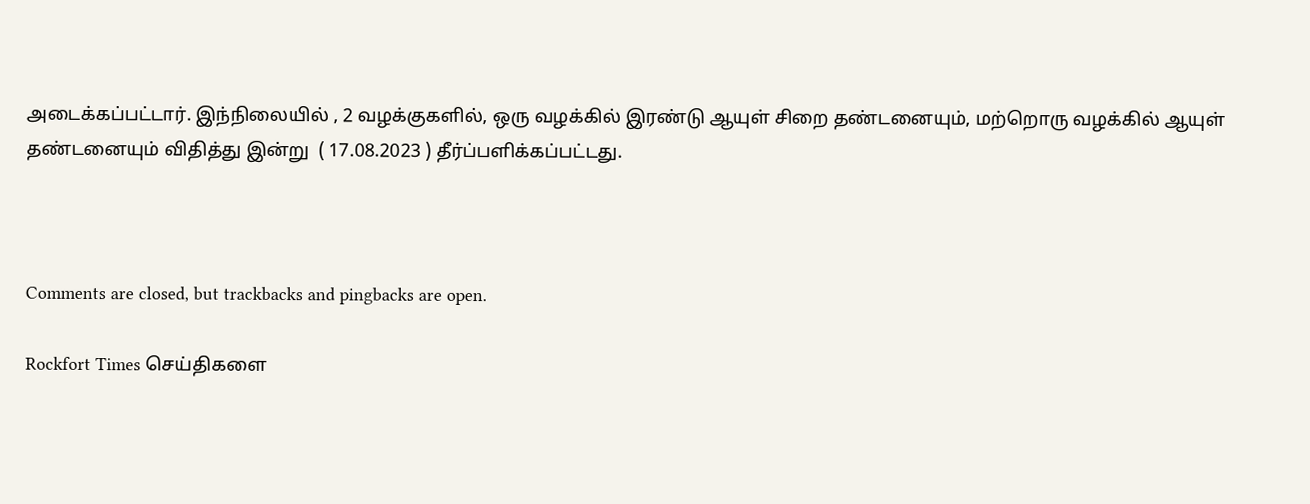அடைக்கப்பட்டார். இந்நிலையில் , 2 வழக்குகளில், ஒரு வழக்கில் இரண்டு ஆயுள் சிறை தண்டனையும், மற்றொரு வழக்கில் ஆயுள் தண்டனையும் விதித்து இன்று  ( 17.08.2023 ) தீர்ப்பளிக்கப்பட்டது.



Comments are closed, but trackbacks and pingbacks are open.

Rockfort Times செய்திகளை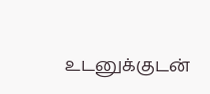உடனுக்குடன்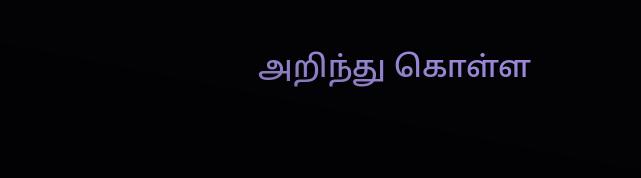அறிந்து கொள்ள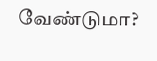வேண்டுமா?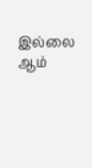இல்லை ஆம்